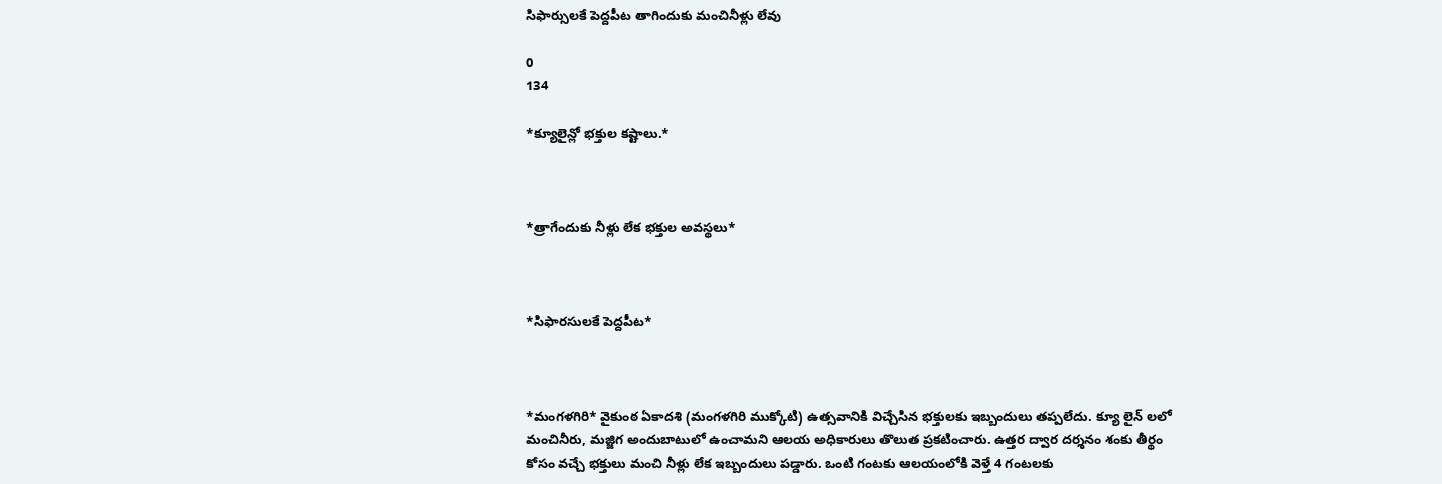సిఫార్సులకే పెద్దపీట తాగిందుకు మంచినీళ్లు లేవు

0
134

*క్యూలైన్లో భక్తుల కష్టాలు.*



*త్రాగేందుకు నీళ్లు లేక భక్తుల అవస్థలు*



*సిఫారసులకే పెద్దపీట*



*మంగళగిరి* వైకుంఠ ఏకాదశి (మంగళగిరి ముక్కోటి) ఉత్సవానికి విచ్చేసిన భక్తులకు ఇబ్బందులు తప్పలేదు. క్యూ లైన్ లలో మంచినీరు, మజ్జిగ అందుబాటులో ఉంచామని ఆలయ అధికారులు తొలుత ప్రకటించారు. ఉత్తర ద్వార దర్శనం శంకు తీర్థం కోసం వచ్చే భక్తులు మంచి నీళ్లు లేక ఇబ్బందులు పడ్డారు. ఒంటి గంటకు ఆలయంలోకి వెళ్తే 4 గంటలకు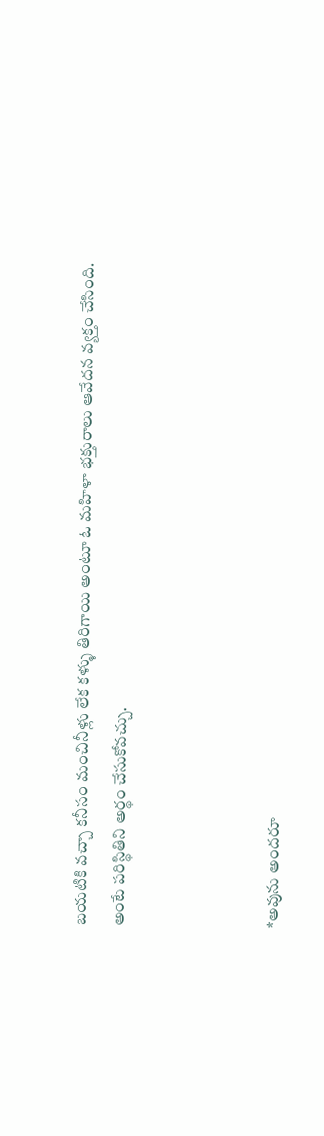బయటికి వచ్చా కనీసం మంచినీళ్లు లేక కళ్ళు తిరిగాయి అంటూ ఓ మహిళా భక్తురాలు ఆవేదన వ్యక్తం చేసింది. అంటే పరిస్థితిని అర్థం చేసుకోవచ్చు.



*అవును అందరూ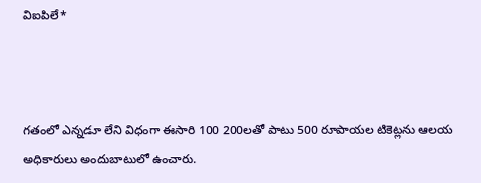విఐపిలే*



గతంలో ఎన్నడూ లేని విధంగా ఈసారి 100 200లతో పాటు 500 రూపాయల టికెట్లను ఆలయ అధికారులు అందుబాటులో ఉంచారు.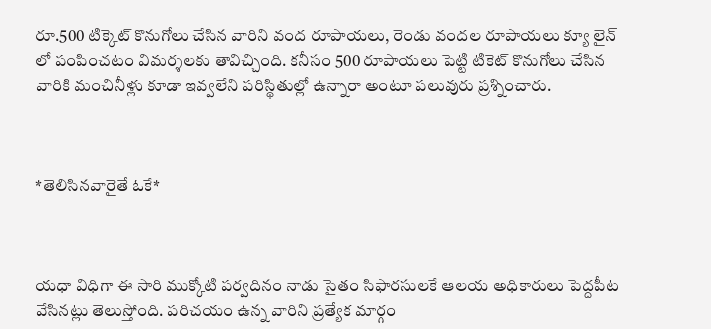రూ.500 టిక్కెట్ కొనుగోలు చేసిన వారిని వంద రూపాయలు, రెండు వందల రూపాయలు క్యూ లైన్ లో పంపించటం విమర్శలకు తావిచ్చింది. కనీసం 500 రూపాయలు పెట్టి టికెట్ కొనుగోలు చేసిన వారికి మంచినీళ్లు కూడా ఇవ్వలేని పరిస్థితుల్లో ఉన్నారా అంటూ పలువురు ప్రశ్నించారు.



*తెలిసినవారైతే ఓకే*



యధా విధిగా ఈ సారి ముక్కోటి పర్వదినం నాడు సైతం సిఫారసులకే ఆలయ అధికారులు పెద్దపీట వేసినట్లు తెలుస్తోంది. పరిచయం ఉన్న వారిని ప్రత్యేక మార్గం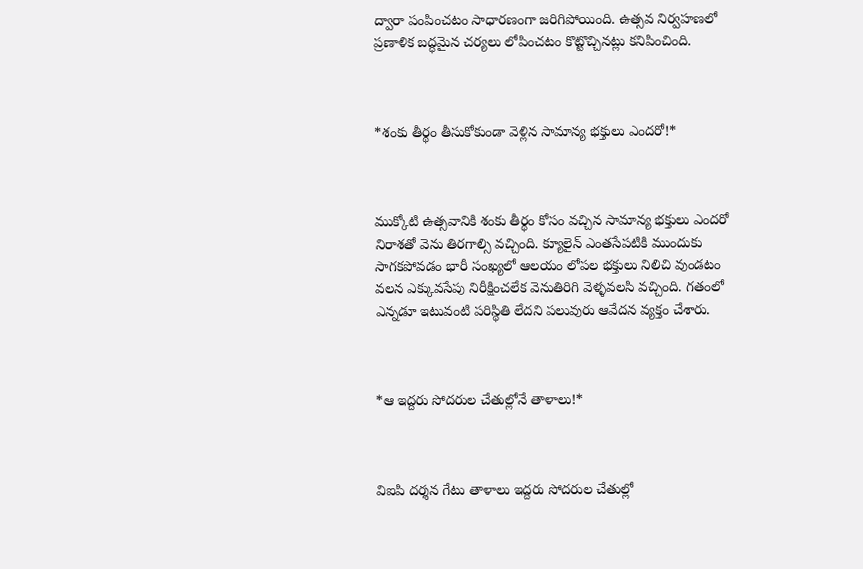ద్వారా పంపించటం సాధారణంగా జరిగిపోయింది. ఉత్సవ నిర్వహణలో ప్రణాళిక బద్ధమైన చర్యలు లోపించటం కొట్టొచ్చినట్లు కనిపించింది.



*శంకు తీర్థం తీసుకోకుండా వెళ్లిన సామాన్య భక్తులు ఎందరో!*



ముక్కోటి ఉత్సవానికి శంకు తీర్థం కోసం వచ్చిన సామాన్య భక్తులు ఎందరో నిరాశతో వెను తిరగాల్సి వచ్చింది. క్యూలైన్ ఎంతసేపటికి ముందుకు సాగకపోవడం భారీ సంఖ్యలో ఆలయం లోపల భక్తులు నిలిచి వుండటం వలన ఎక్కువసేపు నిరీక్షించలేక వెనుతిరిగి వెళ్ళవలసి వచ్చింది. గతంలో ఎన్నడూ ఇటువంటి పరిస్థితి లేదని పలువురు ఆవేదన వ్యక్తం చేశారు.



*ఆ ఇద్దరు సోదరుల చేతుల్లోనే తాళాలు!*



విఐపి దర్శన గేటు తాళాలు ఇద్దరు సోదరుల చేతుల్లో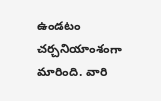ఉండటం చర్చనియాంశంగా మారింది. వారి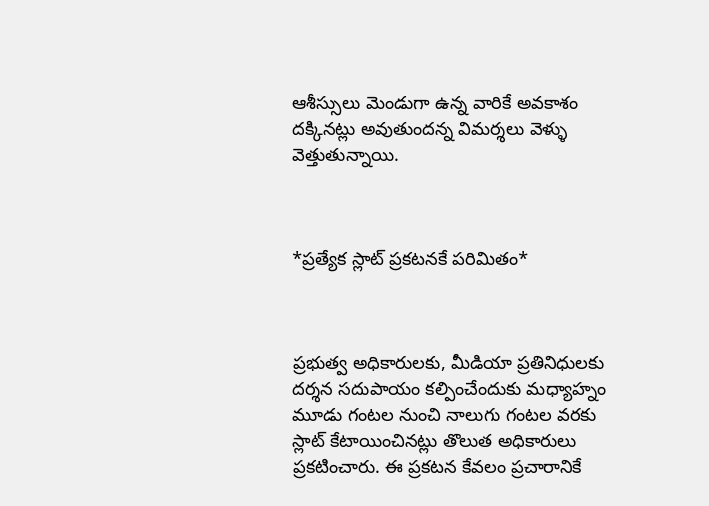ఆశీస్సులు మెండుగా ఉన్న వారికే అవకాశం దక్కినట్లు అవుతుందన్న విమర్శలు వెళ్ళు వెత్తుతున్నాయి.



*ప్రత్యేక స్లాట్ ప్రకటనకే పరిమితం*



ప్రభుత్వ అధికారులకు, మీడియా ప్రతినిధులకు దర్శన సదుపాయం కల్పించేందుకు మధ్యాహ్నం మూడు గంటల నుంచి నాలుగు గంటల వరకు స్లాట్ కేటాయించినట్లు తొలుత అధికారులు ప్రకటించారు. ఈ ప్రకటన కేవలం ప్రచారానికే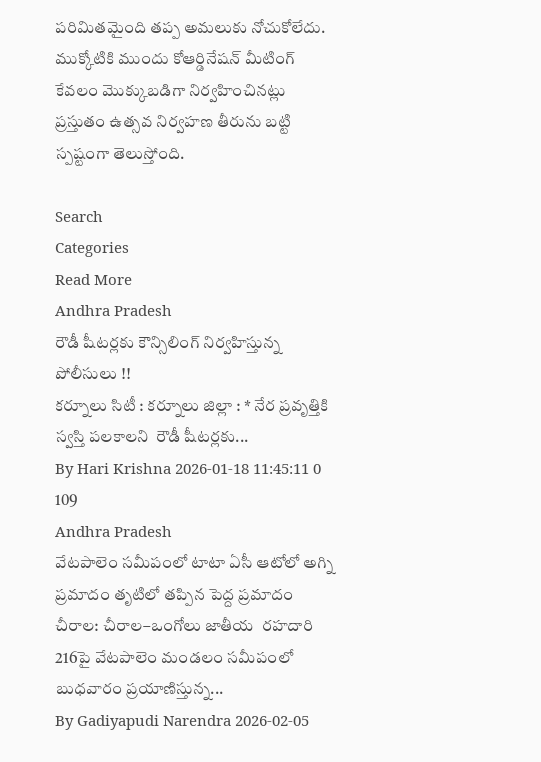పరిమితమైంది తప్ప అమలుకు నోచుకోలేదు. ముక్కోటికి ముందు కోఆర్డినేషన్ మీటింగ్ కేవలం మొక్కుబడిగా నిర్వహించినట్లు ప్రస్తుతం ఉత్సవ నిర్వహణ తీరును బట్టి స్పష్టంగా తెలుస్తోంది.

Search
Categories
Read More
Andhra Pradesh
రౌడీ షీటర్లకు కౌన్సిలింగ్ నిర్వహిస్తున్న పోలీసులు !!
కర్నూలు సిటీ : కర్నూలు జిల్లా : * నేర ప్రవృత్తికి స్వస్తి పలకాలని  రౌడీ షీటర్లకు...
By Hari Krishna 2026-01-18 11:45:11 0 109
Andhra Pradesh
వేటపాలెం సమీపంలో టాటా ఏసీ ఆటోలో అగ్ని ప్రమాదం తృటిలో తప్పిన పెద్ద ప్రమాదం
చీరాల: చీరాల–ఒంగోలు జాతీయ  రహదారి 216పై వేటపాలెం మండలం సమీపంలో బుధవారం ప్రయాణిస్తున్న...
By Gadiyapudi Narendra 2026-02-05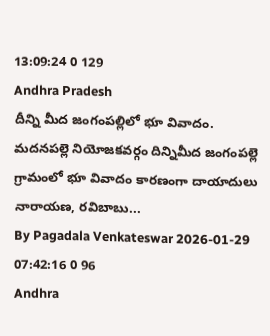13:09:24 0 129
Andhra Pradesh
దీన్ని మీద జంగంపల్లిలో భూ వివాదం.
మదనపల్లె నియోజకవర్గం దిన్నిమీద జంగంపల్లె గ్రామంలో భూ వివాదం కారణంగా దాయాదులు నారాయణ, రవిబాబు...
By Pagadala Venkateswar 2026-01-29 07:42:16 0 96
Andhra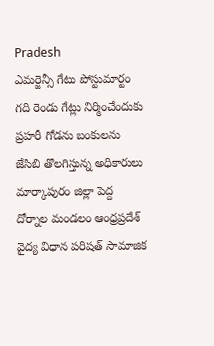Pradesh
ఎమర్జెన్సీ గేటు పోస్టుమార్టం గది రెండు గేట్లు నిర్మించేందుకు ప్రహరీ గోడను బంకులను జేసిబి తొలగిస్తున్న అధికారులు
మార్కాపురం జిల్లా పెద్ద దోర్నాల మండలం ఆంధ్రప్రదేశ్  వైద్య విధాన పరిషత్ సామాజిక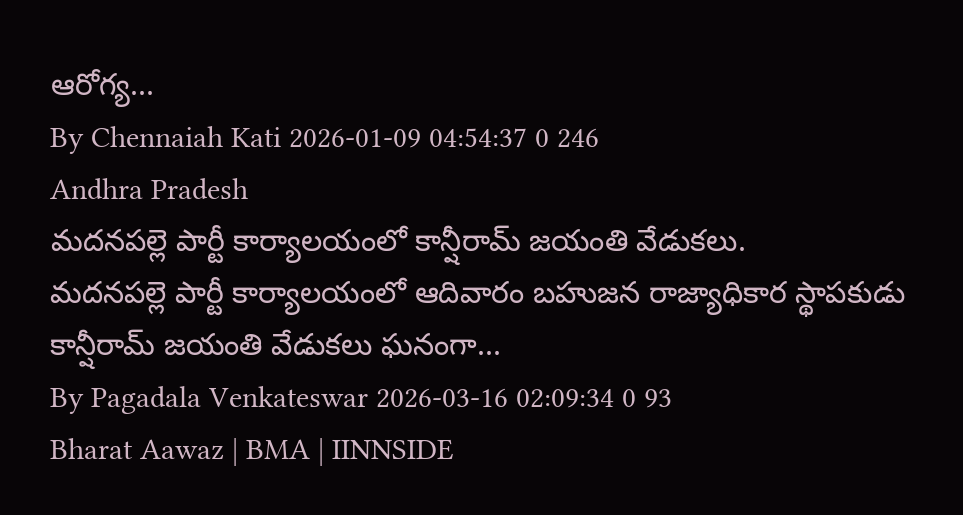ఆరోగ్య...
By Chennaiah Kati 2026-01-09 04:54:37 0 246
Andhra Pradesh
మదనపల్లె పార్టీ కార్యాలయంలో కాన్షీరామ్ జయంతి వేడుకలు.
మదనపల్లె పార్టీ కార్యాలయంలో ఆదివారం బహుజన రాజ్యాధికార స్థాపకుడు కాన్షీరామ్ జయంతి వేడుకలు ఘనంగా...
By Pagadala Venkateswar 2026-03-16 02:09:34 0 93
Bharat Aawaz | BMA | IINNSIDE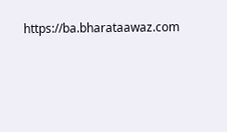https://ba.bharataawaz.com